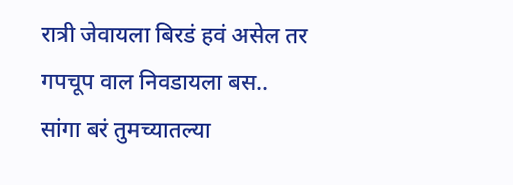रात्री जेवायला बिरडं हवं असेल तर गपचूप वाल निवडायला बस.. सांगा बरं तुमच्यातल्या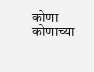कोणा कोणाच्या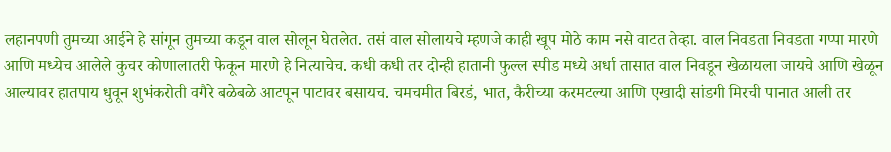लहानपणी तुमच्या आईने हे सांगून तुमच्या कडून वाल सोलून घेतलेत. तसं वाल सोलायचे म्हणजे काही खूप मोठे काम नसे वाटत तेव्हा. वाल निवडता निवडता गप्पा मारणे आणि मध्येच आलेले कुचर कोणालातरी फेकून मारणे हे नित्याचेच. कधी कधी तर दोन्ही हातानी फुल्ल स्पीड मध्ये अर्धा तासात वाल निवडून खेळायला जायचे आणि खेळून आल्यावर हातपाय धुवून शुभंकरोती वगैरे बळेबळे आटपून पाटावर बसायच. चमचमीत बिरडं, भात, कैरीच्या करमटल्या आणि एखादी सांडगी मिरची पानात आली तर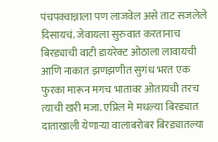पंचपक्वान्नाला पण लाजवेल असे ताट सजलेले दिसायचं. जेवायला सुरुवात करतानाच बिरड्याची वाटी डायरेक्ट ओठाला लावायची आणि नाकात झणझणीत सुगंध भरत एक फुरका मारून मगच भातावर ओतायची तरच त्याची खरी मजा. एप्रिल मे मधल्या बिरड्यात दाताखाली येणाऱ्या वालाबरोबर बिरड्यातल्या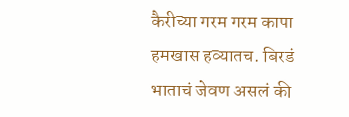कैरीच्या गरम गरम कापा हमखास हव्यातच. बिरडं भाताचं जेवण असलं की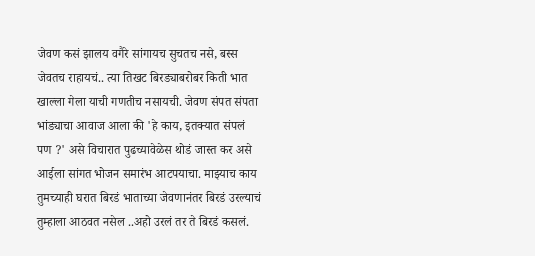जेवण कसं झालय वगैरे सांगायच सुचतच नसे, बस्स जेवतच राहायचं.. त्या तिखट बिरड्याबरोबर किती भात खाल्ला गेला याची गणतीच नसायची. जेवण संपत संपता भांड्याचा आवाज आला की 'हे काय, इतक्यात संपलं पण ?' असे विचारात पुढच्यावेळेस थोडं जास्त कर असे आईला सांगत भोजन समारंभ आटपयाचा. माझ्याच काय तुमच्याही घरात बिरडं भाताच्या जेवणानंतर बिरडं उरल्याचं तुम्हाला आठवत नसेल ..अहो उरलं तर ते बिरडं कसलं.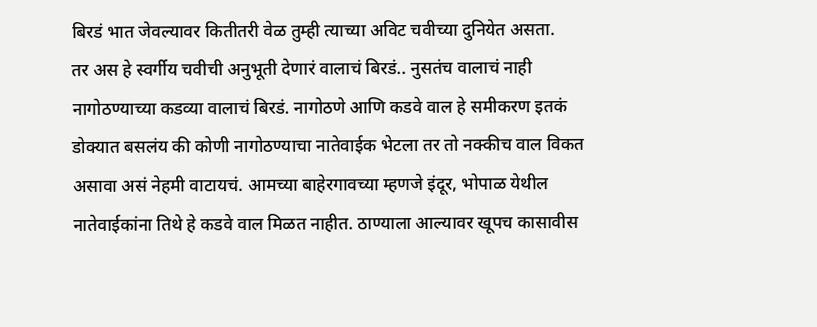बिरडं भात जेवल्यावर कितीतरी वेळ तुम्ही त्याच्या अविट चवीच्या दुनियेत असता.
तर अस हे स्वर्गीय चवीची अनुभूती देणारं वालाचं बिरडं.. नुसतंच वालाचं नाही नागोठण्याच्या कडव्या वालाचं बिरडं. नागोठणे आणि कडवे वाल हे समीकरण इतकं डोक्यात बसलंय की कोणी नागोठण्याचा नातेवाईक भेटला तर तो नक्कीच वाल विकत असावा असं नेहमी वाटायचं. आमच्या बाहेरगावच्या म्हणजे इंदूर, भोपाळ येथील नातेवाईकांना तिथे हे कडवे वाल मिळत नाहीत. ठाण्याला आल्यावर खूपच कासावीस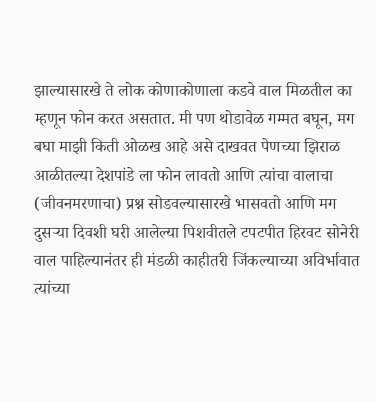झाल्यासारखे ते लोक कोणाकोणाला कडवे वाल मिळतील का म्हणून फोन करत असतात. मी पण थोडावेळ गम्मत बघून, मग बघा माझी किती ओळख आहे असे दाखवत पेणच्या झिराळ आळीतल्या देशपांडे ला फोन लावतो आणि त्यांचा वालाचा (जीवनमरणाचा) प्रश्न सोडवल्यासारखे भासवतो आणि मग दुसऱ्या दिवशी घरी आलेल्या पिशवीतले टपटपीत हिरवट सोनेरी वाल पाहिल्यानंतर ही मंडळी काहीतरी जिंकल्याच्या अविर्भावात त्यांच्या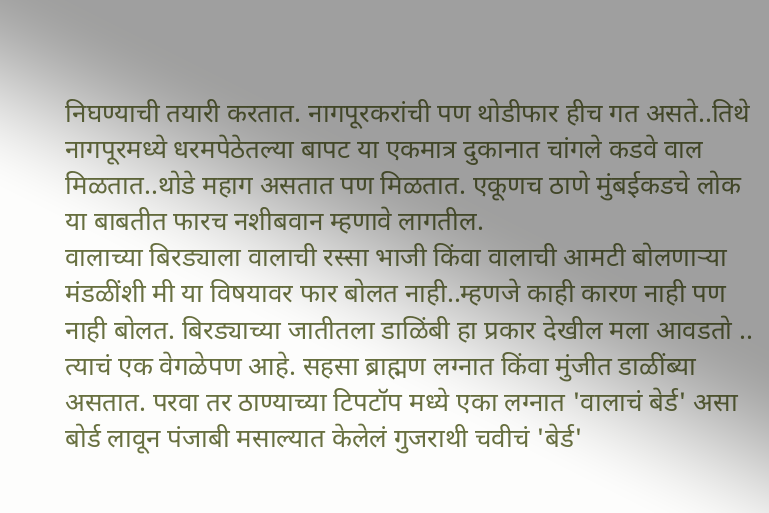निघण्याची तयारी करतात. नागपूरकरांची पण थोडीफार हीच गत असते..तिथे नागपूरमध्ये धरमपेठेतल्या बापट या एकमात्र दुकानात चांगले कडवे वाल मिळतात..थोडे महाग असतात पण मिळतात. एकूणच ठाणे मुंबईकडचे लोक या बाबतीत फारच नशीबवान म्हणावे लागतील.
वालाच्या बिरड्याला वालाची रस्सा भाजी किंवा वालाची आमटी बोलणाऱ्या मंडळींशी मी या विषयावर फार बोलत नाही..म्हणजे काही कारण नाही पण नाही बोलत. बिरड्याच्या जातीतला डाळिंबी हा प्रकार देखील मला आवडतो .. त्याचं एक वेगळेपण आहे. सहसा ब्राह्मण लग्नात किंवा मुंजीत डाळींब्या असतात. परवा तर ठाण्याच्या टिपटॉप मध्ये एका लग्नात 'वालाचं बेर्ड' असा बोर्ड लावून पंजाबी मसाल्यात केलेलं गुजराथी चवीचं 'बेर्ड'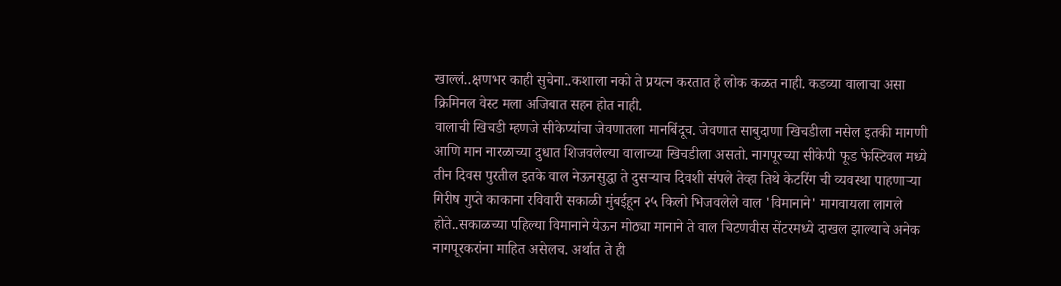खाल्लं..क्षणभर काही सुचेना..कशाला नको ते प्रयत्न करतात हे लोक कळत नाही. कडव्या वालाचा असा क्रिमिनल वेस्ट मला अजिबात सहन होत नाही.
वालाची खिचडी म्हणजे सीकेप्यांचा जेवणातला मानबिंदूच. जेवणात साबुदाणा खिचडीला नसेल इतकी मागणी आणि मान नारळाच्या दुधात शिजवलेल्या वालाच्या खिचडीला असतो. नागपूरच्या सीकेपी फूड फेस्टिवल मध्ये तीन दिवस पुरतील इतके वाल नेऊनसुद्धा ते दुसऱ्याच दिवशी संपले तेव्हा तिथे केटरिंग ची व्यवस्था पाहणाऱ्या गिरीष गुप्ते काकाना रविवारी सकाळी मुंबईहून २५ किलो भिजवलेले वाल 'विमानाने' मागवायला लागले होते..सकाळच्या पहिल्या विमानाने येऊन मोठ्या मानाने ते वाल चिटणवीस सेंटरमध्ये दाखल झाल्याचे अनेक नागपूरकरांना माहित असेलच. अर्थात ते ही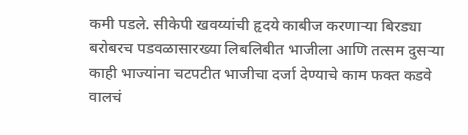कमी पडले. सीकेपी खवय्यांची हृदये काबीज करणाऱ्या बिरड्या बरोबरच पडवळासारख्या लिबलिबीत भाजीला आणि तत्सम दुसऱ्या काही भाज्यांना चटपटीत भाजीचा दर्जा देण्याचे काम फक्त कडवे वालचं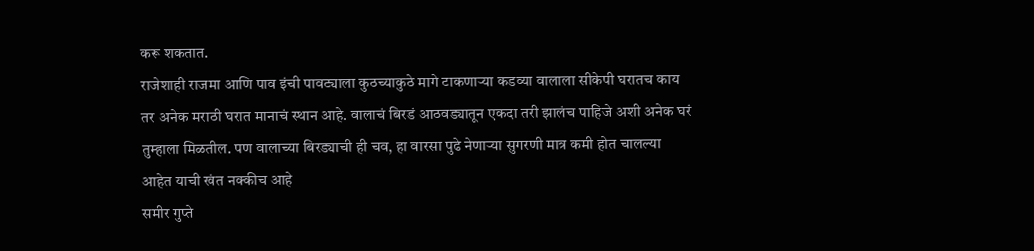करू शकतात.
राजेशाही राजमा आणि पाव इंची पावट्याला कुठच्याकुठे मागे टाकणाऱ्या कडव्या वालाला सीकेपी घरातच काय तर अनेक मराठी घरात मानाचं स्थान आहे. वालाचं बिरडं आठवड्यातून एकदा तरी झालंच पाहिजे अशी अनेक घरं तुम्हाला मिळतील. पण वालाच्या बिरड्याची ही चव, हा वारसा पुढे नेणाऱ्या सुगरणी मात्र कमी होत चालल्या आहेत याची खंत नक्कीच आहे
समीर गुप्ते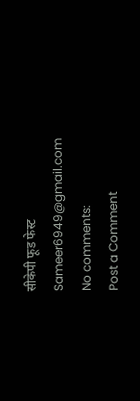सीकेपी फूड फेस्ट
Sameer6949@gmail.com
No comments:
Post a Comment